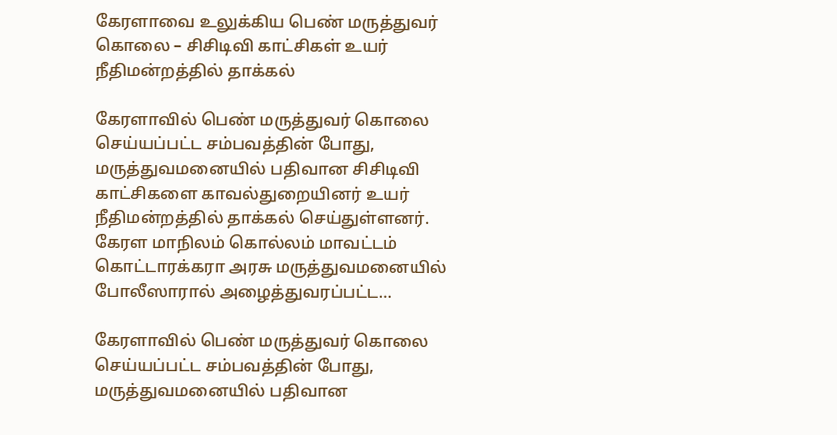கேரளாவை உலுக்கிய பெண் மருத்துவர் கொலை – சிசிடிவி காட்சிகள் உயர் நீதிமன்றத்தில் தாக்கல்

கேரளாவில் பெண் மருத்துவர் கொலை செய்யப்பட்ட சம்பவத்தின் போது, மருத்துவமனையில் பதிவான சிசிடிவி காட்சிகளை காவல்துறையினர் உயர் நீதிமன்றத்தில் தாக்கல் செய்துள்ளனர். கேரள மாநிலம் கொல்லம் மாவட்டம் கொட்டாரக்கரா அரசு மருத்துவமனையில் போலீஸாரால் அழைத்துவரப்பட்ட…

கேரளாவில் பெண் மருத்துவர் கொலை செய்யப்பட்ட சம்பவத்தின் போது, மருத்துவமனையில் பதிவான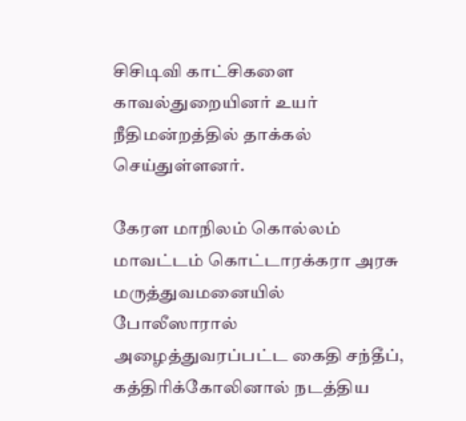சிசிடிவி காட்சிகளை காவல்துறையினர் உயர் நீதிமன்றத்தில் தாக்கல் செய்துள்ளனர்.

கேரள மாநிலம் கொல்லம் மாவட்டம் கொட்டாரக்கரா அரசு மருத்துவமனையில் போலீஸாரால் அழைத்துவரப்பட்ட கைதி சந்தீப், கத்திரிக்கோலினால் நடத்திய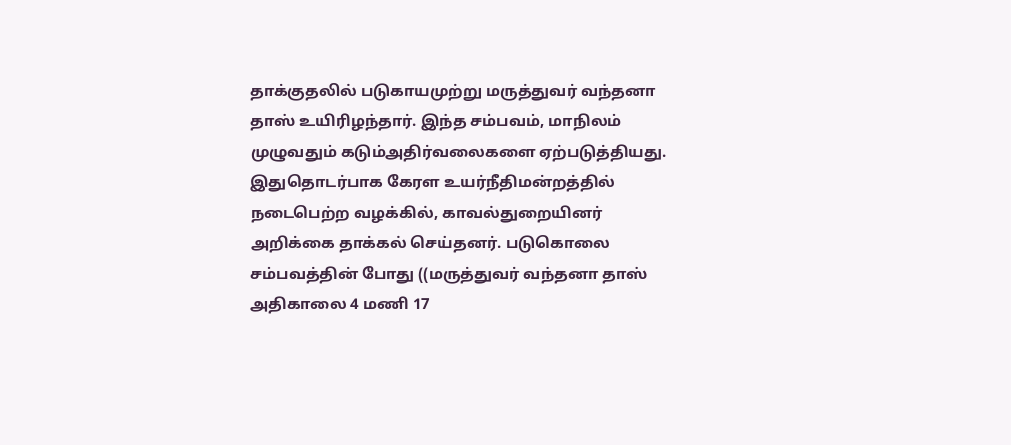தாக்குதலில் படுகாயமுற்று மருத்துவர் வந்தனா தாஸ் உயிரிழந்தார். இந்த சம்பவம், மாநிலம் முழுவதும் கடும்அதிர்வலைகளை ஏற்படுத்தியது. இதுதொடர்பாக கேரள உயர்நீதிமன்றத்தில் நடைபெற்ற வழக்கில், காவல்துறையினர் அறிக்கை தாக்கல் செய்தனர். படுகொலை சம்பவத்தின் போது ((மருத்துவர் வந்தனா தாஸ் அதிகாலை 4 மணி 17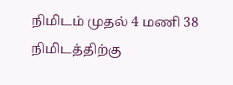நிமிடம் முதல் 4 மணி 38 நிமிடத்திற்கு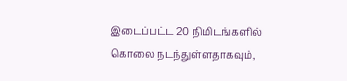இடைப்பட்ட 20 நிமிடங்களில் கொலை நடந்துள்ளதாகவும்,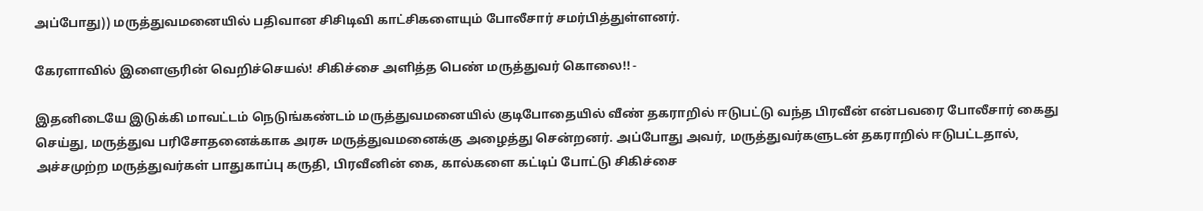அப்போது)) மருத்துவமனையில் பதிவான சிசிடிவி காட்சிகளையும் போலீசார் சமர்பித்துள்ளனர்.

கேரளாவில் இளைஞரின் வெறிச்செயல்! சிகிச்சை அளித்த பெண் மருத்துவர் கொலை!! -

இதனிடையே இடுக்கி மாவட்டம் நெடுங்கண்டம் மருத்துவமனையில் குடிபோதையில் வீண் தகராறில் ஈடுபட்டு வந்த பிரவீன் என்பவரை போலீசார் கைது செய்து, மருத்துவ பரிசோதனைக்காக அரசு மருத்துவமனைக்கு அழைத்து சென்றனர். அப்போது அவர், மருத்துவர்களுடன் தகராறில் ஈடுபட்டதால், அச்சமுற்ற மருத்துவர்கள் பாதுகாப்பு கருதி, பிரவீனின் கை, கால்களை கட்டிப் போட்டு சிகிச்சை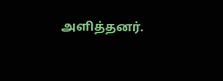அளித்தனர்.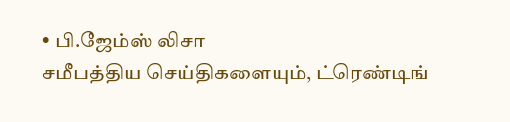• பி.ஜேம்ஸ் லிசா
சமீபத்திய செய்திகளையும், ட்ரெண்டிங்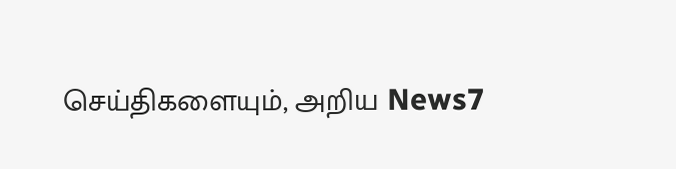செய்திகளையும், அறிய News7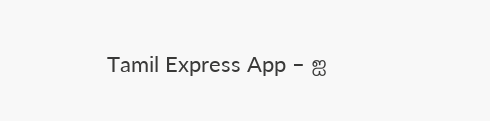Tamil Express App – ஐ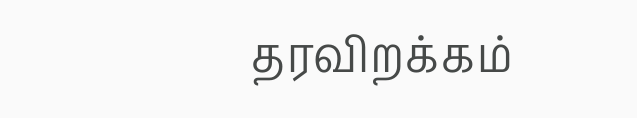தரவிறக்கம்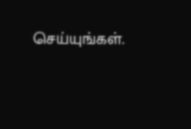செய்யுங்கள்.